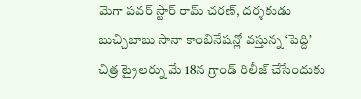మెగా పవర్ స్టార్ రామ్ చరణ్, దర్శకుడు బుచ్చిబాబు సానా కాంబినేషన్లో వస్తున్న ‘పెద్ది’ చిత్ర ట్రైలర్ను మే 18న గ్రాండ్ రిలీజ్ చేసేందుకు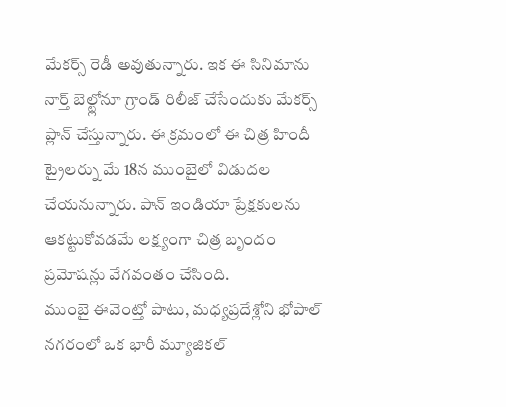మేకర్స్ రెడీ అవుతున్నారు. ఇక ఈ సినిమాను నార్త్ బెల్ట్లోనూ గ్రాండ్ రిలీజ్ చేసేందుకు మేకర్స్ ప్లాన్ చేస్తున్నారు. ఈ క్రమంలో ఈ చిత్ర హిందీ ట్రైలర్ను మే 18న ముంబైలో విడుదల చేయనున్నారు. పాన్ ఇండియా ప్రేక్షకులను ఆకట్టుకోవడమే లక్ష్యంగా చిత్ర బృందం ప్రమోషన్లు వేగవంతం చేసింది.
ముంబై ఈవెంట్తో పాటు, మధ్యప్రదేశ్లోని భోపాల్ నగరంలో ఒక భారీ మ్యూజికల్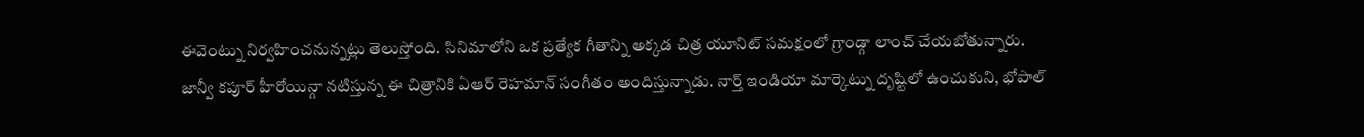ఈవెంట్ను నిర్వహించనున్నట్లు తెలుస్తోంది. సినిమాలోని ఒక ప్రత్యేక గీతాన్ని అక్కడ చిత్ర యూనిట్ సమక్షంలో గ్రాండ్గా లాంచ్ చేయబోతున్నారు.
జాన్వీ కపూర్ హీరోయిన్గా నటిస్తున్న ఈ చిత్రానికి ఏఆర్ రెహమాన్ సంగీతం అందిస్తున్నాడు. నార్త్ ఇండియా మార్కెట్ను దృష్టిలో ఉంచుకుని, భోపాల్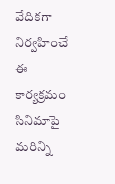వేదికగా నిర్వహించే ఈ కార్యక్రమం సినిమాపై మరిన్ని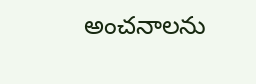అంచనాలను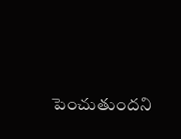పెంచుతుందని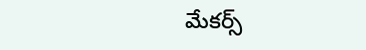మేకర్స్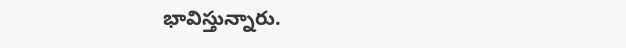భావిస్తున్నారు.